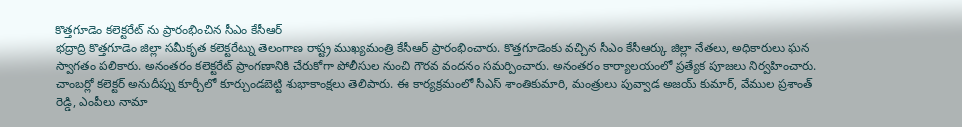కొత్తగూడెం కలెక్టరేట్ ను ప్రారంభించిన సీఎం కేసీఆర్
భద్రాద్రి కొత్తగూడెం జిల్లా సమీకృత కలెక్టరేట్ను తెలంగాణ రాష్ట్ర ముఖ్యమంత్రి కేసీఆర్ ప్రారంభించారు. కొత్తగూడెంకు వచ్చిన సీఎం కేసీఆర్కు జిల్లా నేతలు, అధికారులు ఘన స్వాగతం పలికారు. అనంతరం కలెక్టరేట్ ప్రాంగణానికి చేరుకోగా పోలీసుల నుంచి గౌరవ వందనం సమర్పించారు. అనంతరం కార్యాలయంలో ప్రత్యేక పూజలు నిర్వహించారు. చాంబర్లో కలెక్టర్ అనుదీప్ను కూర్చీలో కూర్చుండబెట్టి శుభాకాంక్షలు తెలిపారు. ఈ కార్యక్రమంలో సీఎస్ శాంతికుమారి, మంత్రులు పువ్వాడ అజయ్ కుమార్, వేముల ప్రశాంత్ రెడ్డి, ఎంపీలు నామా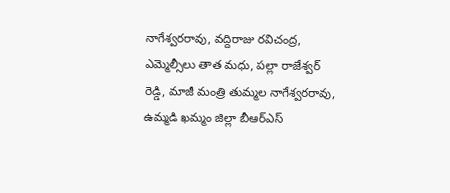నాగేశ్వరరావు, వద్దిరాజు రవిచంద్ర, ఎమ్మెల్సీలు తాత మధు, పల్లా రాజేశ్వర్ రెడ్డి, మాజీ మంత్రి తుమ్మల నాగేశ్వరరావు, ఉమ్మడి ఖమ్మం జిల్లా బీఆర్ఎస్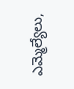ఎమ్మెల్యేలు,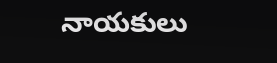నాయకులు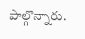పాల్గొన్నారు.